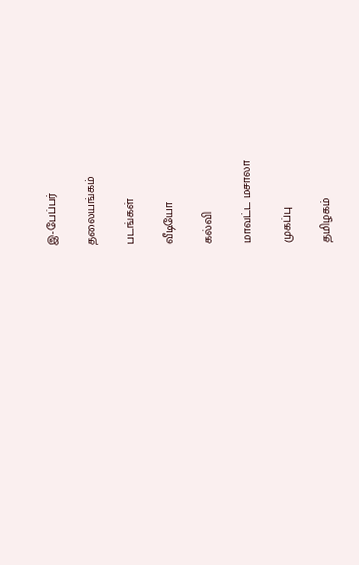இ-பேப்பர்

தலையங்கம்

படங்கள்

வீடியோ

கல்வி

மாவட்ட மசாலா

முகப்பு

தமிழகம்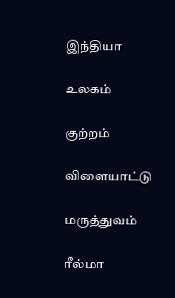இந்தியா

உலகம்

குற்றம்

விளையாட்டு

மருத்துவம்

ரீல்மா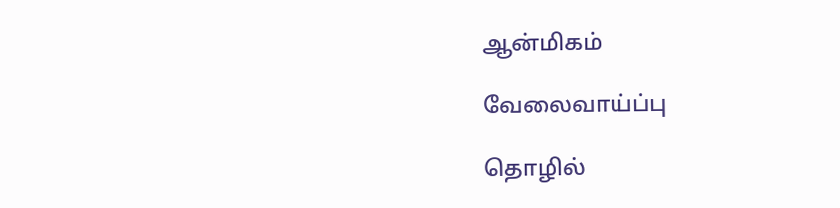ஆன்மிகம்

வேலைவாய்ப்பு

தொழில்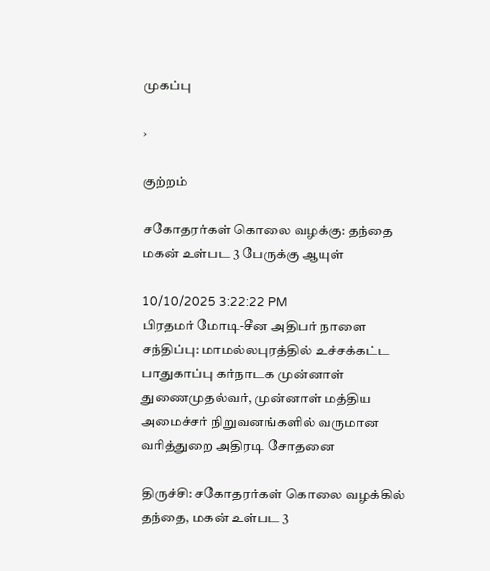முகப்பு

›

குற்றம்

சகோதரர்கள் கொலை வழக்கு: தந்தை மகன் உள்பட 3 பேருக்கு ஆயுள்

10/10/2025 3:22:22 PM
பிரதமர் மோடி-சீன அதிபர் நாளை சந்திப்பு: மாமல்லபுரத்தில் உச்சக்கட்ட பாதுகாப்பு கர்நாடக முன்னாள் துணைமுதல்வர், முன்னாள் மத்திய அமைச்சர் நிறுவனங்களில் வருமான வரித்துறை அதிரடி சோதனை

திருச்சி: சகோதரர்கள் கொலை வழக்கில் தந்தை, மகன் உள்பட 3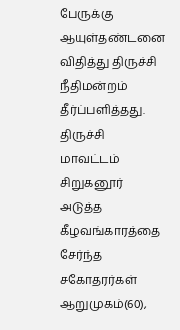பேருக்கு ஆயுள்தண்டனை விதித்து திருச்சி நீதிமன்றம் தீர்ப்பளித்தது. திருச்சி மாவட்டம் சிறுகனூர் அடுத்த கீழவங்காரத்தை சேர்ந்த சகோதரர்கள் ஆறுமுகம்(60),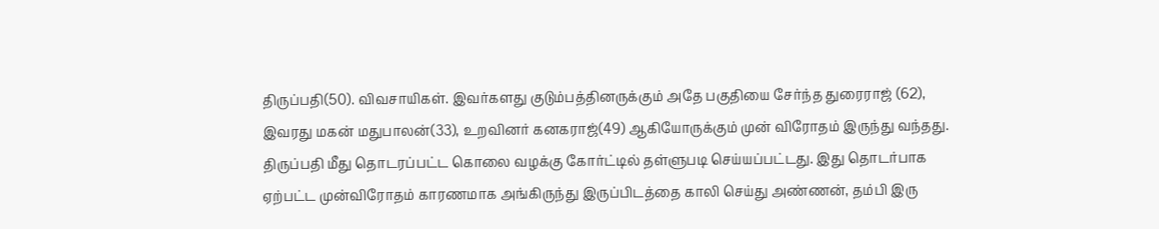திருப்பதி(50). விவசாயிகள். இவர்களது குடும்பத்தினருக்கும் அதே பகுதியை சேர்ந்த துரைராஜ் (62), இவரது மகன் மதுபாலன்(33), உறவினர் கனகராஜ்(49) ஆகியோருக்கும் முன் விரோதம் இருந்து வந்தது. திருப்பதி மீது தொடரப்பட்ட கொலை வழக்கு கோர்ட்டில் தள்ளுபடி செய்யப்பட்டது. இது தொடர்பாக ஏற்பட்ட முன்விரோதம் காரணமாக அங்கிருந்து இருப்பிடத்தை காலி செய்து அண்ணன், தம்பி இரு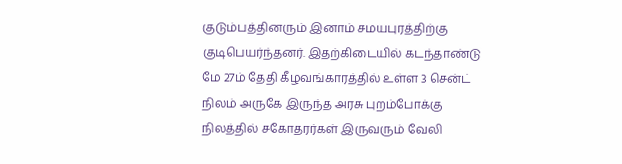குடும்பத்தினரும் இனாம் சமயபுரத்திற்கு குடிபெயர்ந்தனர். இதற்கிடையில் கடந்தாண்டு மே 27ம் தேதி கீழவங்காரத்தில் உள்ள 3 சென்ட் நிலம் அருகே இருந்த அரசு புறம்போக்கு நிலத்தில் சகோதரர்கள் இருவரும் வேலி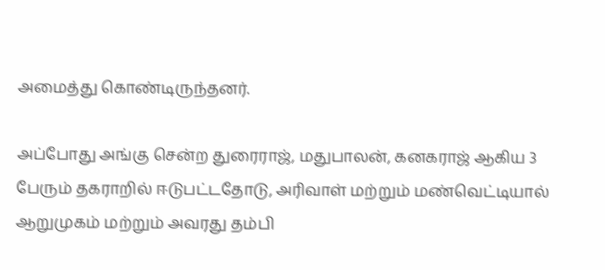அமைத்து கொண்டிருந்தனர்.

அப்போது அங்கு சென்ற துரைராஜ், மதுபாலன், கனகராஜ் ஆகிய 3 பேரும் தகராறில் ஈடுபட்டதோடு, அரிவாள் மற்றும் மண்வெட்டியால் ஆறுமுகம் மற்றும் அவரது தம்பி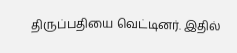திருப்பதியை வெட்டினர். இதில்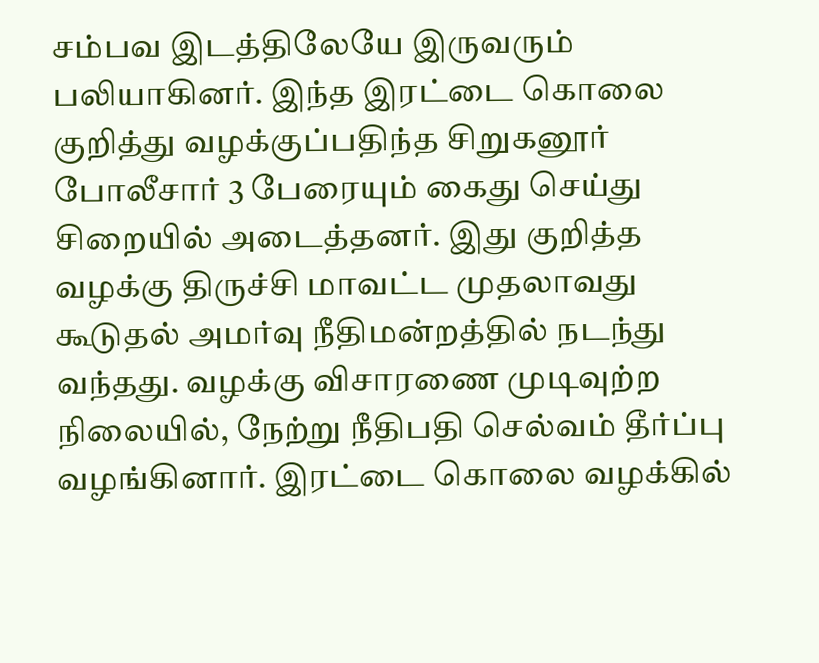சம்பவ இடத்திலேயே இருவரும் பலியாகினர். இந்த இரட்டை கொலை குறித்து வழக்குப்பதிந்த சிறுகனூர் போலீசார் 3 பேரையும் கைது செய்து சிறையில் அடைத்தனர். இது குறித்த வழக்கு திருச்சி மாவட்ட முதலாவது கூடுதல் அமர்வு நீதிமன்றத்தில் நடந்து வந்தது. வழக்கு விசாரணை முடிவுற்ற நிலையில், நேற்று நீதிபதி செல்வம் தீர்ப்பு வழங்கினார். இரட்டை கொலை வழக்கில்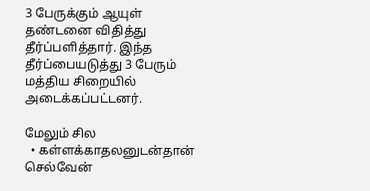3 பேருக்கும் ஆயுள் தண்டனை விதித்து தீர்ப்பளித்தார். இந்த தீர்ப்பையடுத்து 3 பேரும் மத்திய சிறையில் அடைக்கப்பட்டனர்.

மேலும் சில
  • கள்ளக்காதலனுடன்தான் செல்வேன்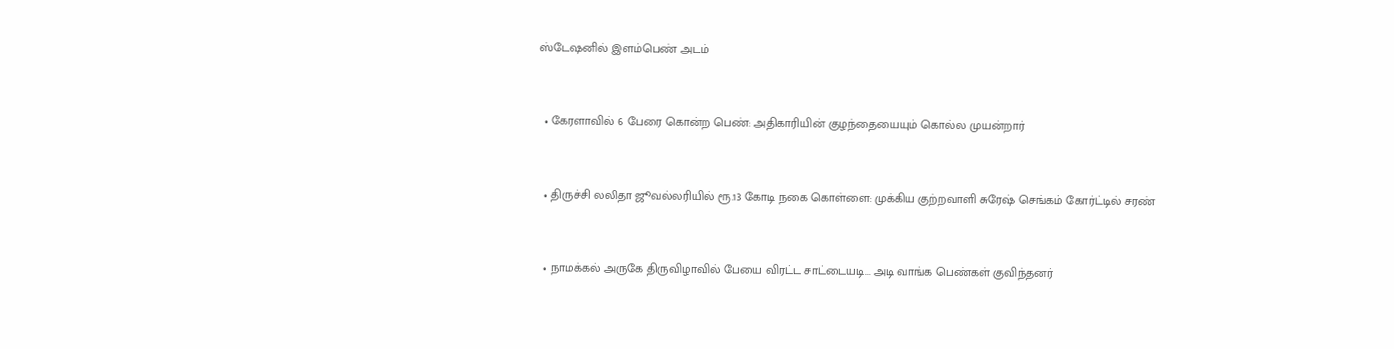ஸ்டேஷனில் இளம்பெண் அடம்



  • கேரளாவில் 6 பேரை கொன்ற பெண்: அதிகாரியின் குழந்தையையும் கொல்ல முயன்றார்



  • திருச்சி லலிதா ஜூவல்லரியில் ரூ.13 கோடி நகை கொள்ளை: முக்கிய குற்றவாளி சுரேஷ் செங்கம் கோர்ட்டில் சரண்



  • நாமக்கல் அருகே திருவிழாவில் பேயை விரட்ட சாட்டையடி... அடி வாங்க பெண்கள் குவிந்தனர்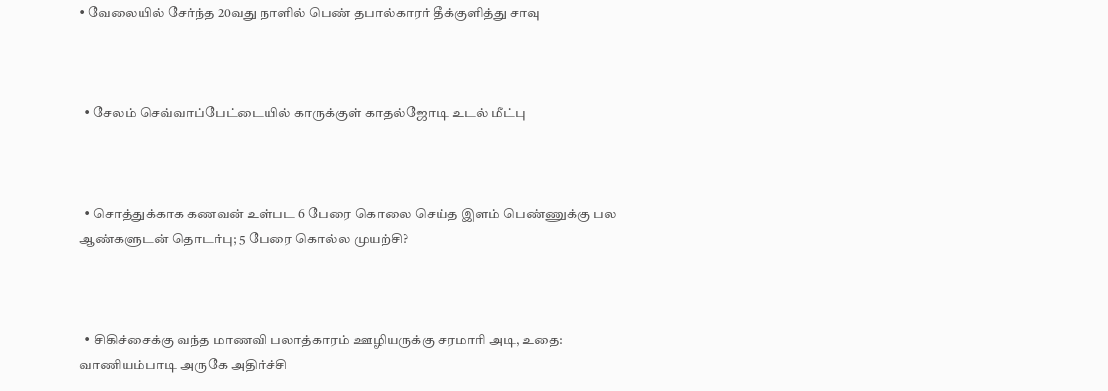• வேலையில் சேர்ந்த 20வது நாளில் பெண் தபால்காரர் தீக்குளித்து சாவு



  • சேலம் செவ்வாப்பேட்டையில் காருக்குள் காதல்ஜோடி உடல் மீட்பு



  • சொத்துக்காக கணவன் உள்பட 6 பேரை கொலை செய்த இளம் பெண்ணுக்கு பல ஆண்களுடன் தொடர்பு; 5 பேரை கொல்ல முயற்சி?



  • சிகிச்சைக்கு வந்த மாணவி பலாத்காரம் ஊழியருக்கு சரமாரி அடி, உதை: வாணியம்பாடி அருகே அதிர்ச்சி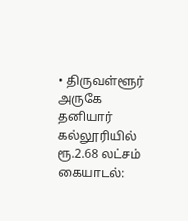• திருவள்ளூர் அருகே தனியார் கல்லூரியில் ரூ.2.68 லட்சம் கையாடல்: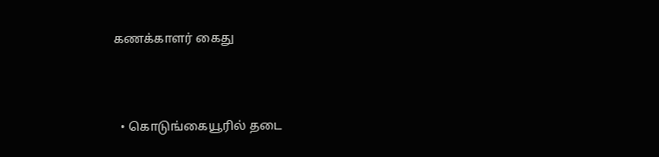கணக்காளர் கைது



  • கொடுங்கையூரில் தடை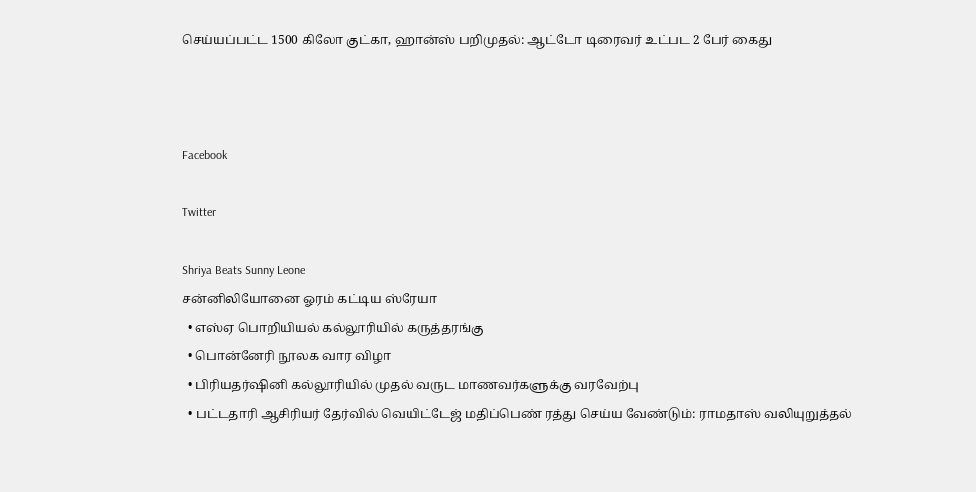செய்யப்பட்ட 1500 கிலோ குட்கா, ஹான்ஸ் பறிமுதல்: ஆட்டோ டிரைவர் உட்பட 2 பேர் கைது



Facebook

Twitter

Shriya Beats Sunny Leone
சன்னிலியோனை ஓரம் கட்டிய ஸ்ரேயா
  • எஸ்ஏ பொறியியல் கல்லூரியில் கருத்தரங்கு
  • பொன்னேரி நூலக வார விழா
  • பிரியதர்ஷினி கல்லூரியில் முதல் வருட மாணவர்களுக்கு வரவேற்பு
  • பட்டதாரி ஆசிரியர் தேர்வில் வெயிட்டேஜ் மதிப்பெண் ரத்து செய்ய வேண்டும்: ராமதாஸ் வலியுறுத்தல்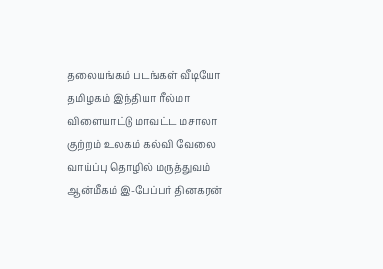தலையங்கம் படங்கள் வீடியோ தமிழகம் இந்தியா ரீல்மா விளையாட்டு மாவட்ட மசாலா குற்றம் உலகம் கல்வி வேலை வாய்ப்பு தொழில் மருத்துவம் ஆன்மீகம் இ-பேப்பர் தினகரன்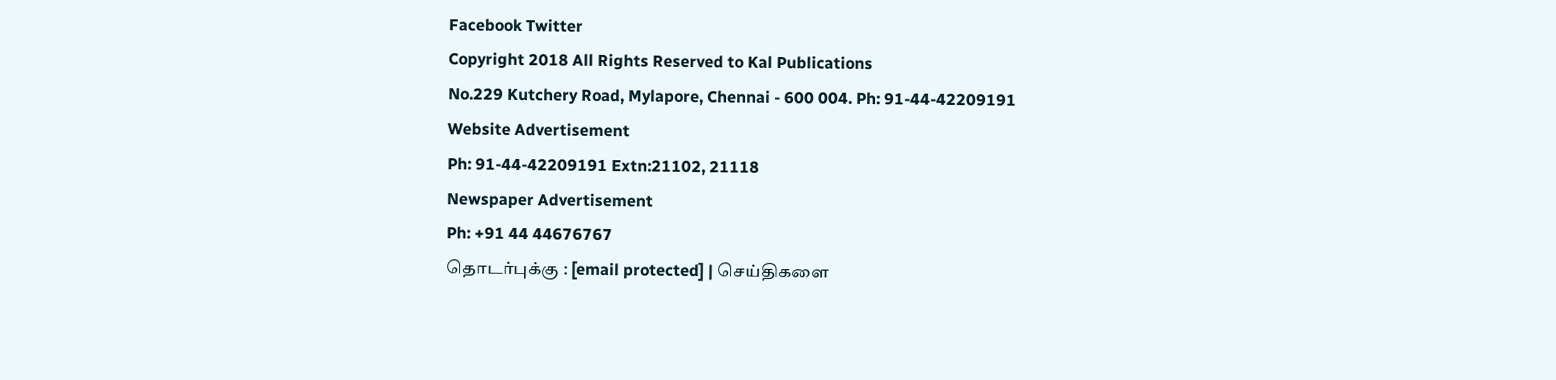Facebook Twitter
Copyright 2018 All Rights Reserved to Kal Publications
No.229 Kutchery Road, Mylapore, Chennai - 600 004. Ph: 91-44-42209191
Website Advertisement
Ph: 91-44-42209191 Extn:21102, 21118
Newspaper Advertisement
Ph: +91 44 44676767
தொடர்புக்கு : [email protected] | செய்திகளை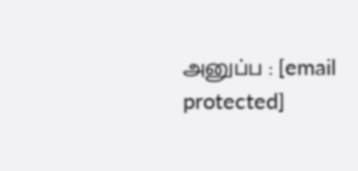அனுப்ப : [email protected]